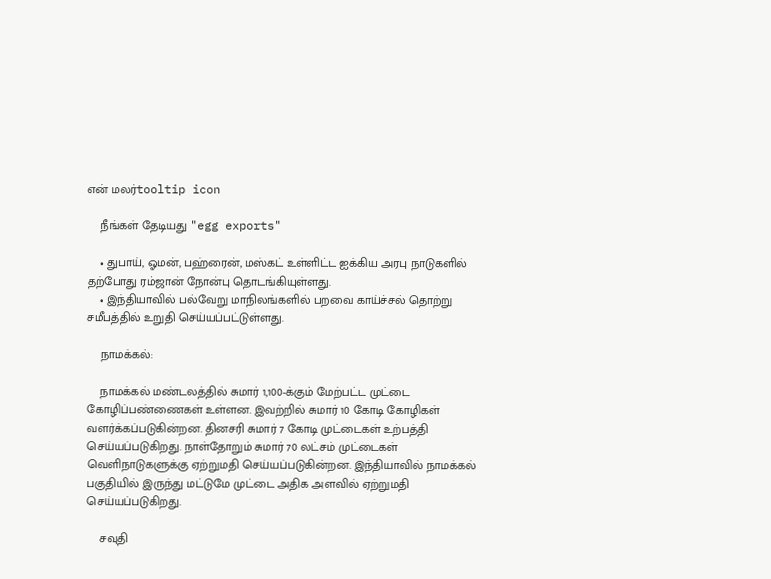என் மலர்tooltip icon

    நீங்கள் தேடியது "egg exports"

    • துபாய், ஓமன், பஹ்ரைன், மஸ்கட் உள்ளிட்ட ஐக்கிய அரபு நாடுகளில் தற்போது ரம்ஜான் நோன்பு தொடங்கியுள்ளது.
    • இந்தியாவில் பல்வேறு மாநிலங்களில் பறவை காய்ச்சல் தொற்று சமீபத்தில் உறுதி செய்யப்பட்டுள்ளது.

    நாமக்கல்:

    நாமக்கல் மண்டலத்தில் சுமார் 1,100-க்கும் மேற்பட்ட முட்டை கோழிப்பண்ணைகள் உள்ளன. இவற்றில் சுமார் 10 கோடி கோழிகள் வளர்க்கப்படுகின்றன. தினசரி சுமார் 7 கோடி முட்டைகள் உற்பத்தி செய்யப்படுகிறது. நாள்தோறும் சுமார் 70 லட்சம் முட்டைகள் வெளிநாடுகளுக்கு ஏற்றுமதி செய்யப்படுகின்றன. இந்தியாவில் நாமக்கல் பகுதியில் இருந்து மட்டுமே முட்டை அதிக அளவில் ஏற்றுமதி செய்யப்படுகிறது.

    சவுதி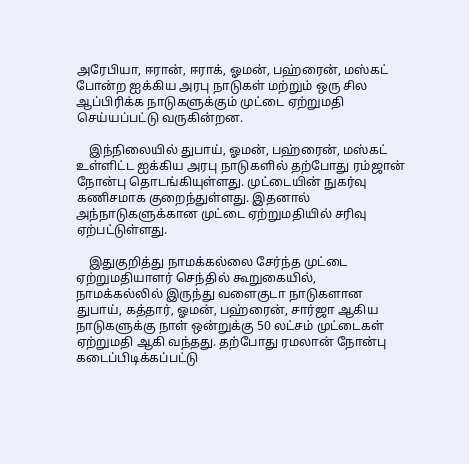அரேபியா, ஈரான், ஈராக், ஓமன், பஹ்ரைன், மஸ்கட் போன்ற ஐக்கிய அரபு நாடுகள் மற்றும் ஒரு சில ஆப்பிரிக்க நாடுகளுக்கும் முட்டை ஏற்றுமதி செய்யப்பட்டு வருகின்றன.

    இந்நிலையில் துபாய், ஓமன், பஹ்ரைன், மஸ்கட் உள்ளிட்ட ஐக்கிய அரபு நாடுகளில் தற்போது ரம்ஜான் நோன்பு தொடங்கியுள்ளது. முட்டையின் நுகர்வு கணிசமாக குறைந்துள்ளது. இதனால் அந்நாடுகளுக்கான முட்டை ஏற்றுமதியில் சரிவு ஏற்பட்டுள்ளது.

    இதுகுறித்து நாமக்கல்லை சேர்ந்த முட்டை ஏற்றுமதியாளர் செந்தில் கூறுகையில், நாமக்கல்லில் இருந்து வளைகுடா நாடுகளான துபாய், கத்தார், ஓமன், பஹ்ரைன், சார்ஜா ஆகிய நாடுகளுக்கு நாள் ஒன்றுக்கு 50 லட்சம் முட்டைகள் ஏற்றுமதி ஆகி வந்தது. தற்போது ரமலான் நோன்பு கடைப்பிடிக்கப்பட்டு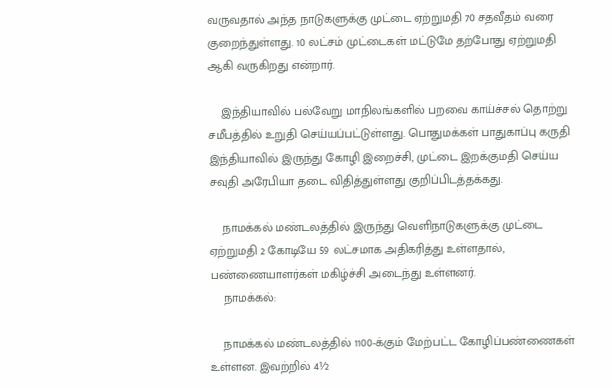வருவதால் அந்த நாடுகளுக்கு முட்டை ஏற்றுமதி 70 சதவீதம் வரை குறைந்துள்ளது. 10 லட்சம் முட்டைகள் மட்டுமே தற்போது ஏற்றுமதி ஆகி வருகிறது என்றார்.

    இந்தியாவில் பல்வேறு மாநிலங்களில் பறவை காய்ச்சல் தொற்று சமீபத்தில் உறுதி செய்யப்பட்டுள்ளது. பொதுமக்கள் பாதுகாப்பு கருதி இந்தியாவில் இருந்து கோழி இறைச்சி, முட்டை இறக்குமதி செய்ய சவுதி அரேபியா தடை விதித்துள்ளது குறிப்பிடத்தக்கது.

    நாமக்கல் மண்டலத்தில் இருந்து வெளிநாடுகளுக்கு முட்டை ஏற்றுமதி 2 கோடியே 59 லட்சமாக அதிகரித்து உள்ளதால், பண்ணையாளர்கள் மகிழ்ச்சி அடைந்து உள்ளனர்.
    நாமக்கல்:

    நாமக்கல் மண்டலத்தில் 1100-க்கும் மேற்பட்ட கோழிப்பண்ணைகள் உள்ளன. இவற்றில் 4½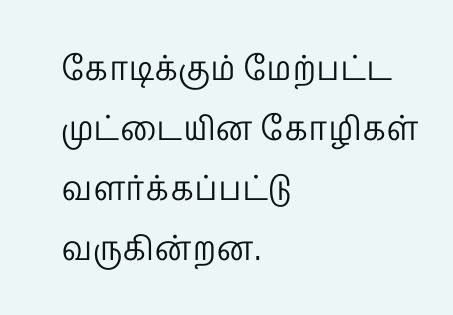கோடிக்கும் மேற்பட்ட முட்டையின கோழிகள் வளர்க்கப்பட்டு வருகின்றன.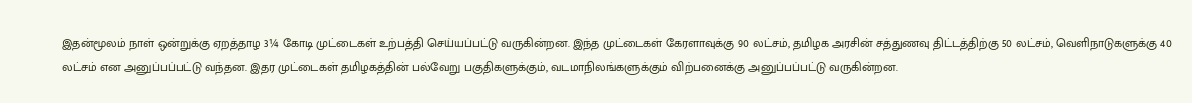இதன்மூலம் நாள் ஒன்றுக்கு ஏறத்தாழ 3¼ கோடி முட்டைகள் உற்பத்தி செய்யப்பட்டு வருகின்றன. இந்த முட்டைகள் கேரளாவுக்கு 90 லட்சம், தமிழக அரசின் சத்துணவு திட்டத்திற்கு 50 லட்சம், வெளிநாடுகளுக்கு 40 லட்சம் என அனுப்பப்பட்டு வந்தன. இதர முட்டைகள் தமிழகத்தின் பல்வேறு பகுதிகளுக்கும், வடமாநிலங்களுக்கும் விற்பனைக்கு அனுப்பப்பட்டு வருகின்றன.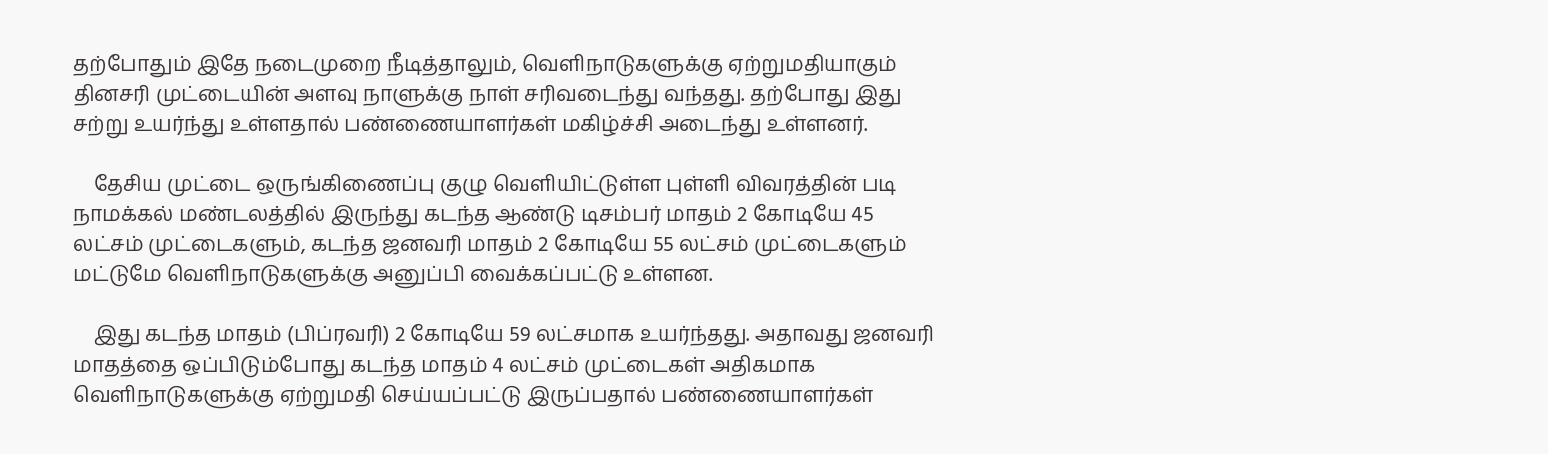தற்போதும் இதே நடைமுறை நீடித்தாலும், வெளிநாடுகளுக்கு ஏற்றுமதியாகும் தினசரி முட்டையின் அளவு நாளுக்கு நாள் சரிவடைந்து வந்தது. தற்போது இது சற்று உயர்ந்து உள்ளதால் பண்ணையாளர்கள் மகிழ்ச்சி அடைந்து உள்ளனர்.

    தேசிய முட்டை ஒருங்கிணைப்பு குழு வெளியிட்டுள்ள புள்ளி விவரத்தின் படி நாமக்கல் மண்டலத்தில் இருந்து கடந்த ஆண்டு டிசம்பர் மாதம் 2 கோடியே 45 லட்சம் முட்டைகளும், கடந்த ஜனவரி மாதம் 2 கோடியே 55 லட்சம் முட்டைகளும் மட்டுமே வெளிநாடுகளுக்கு அனுப்பி வைக்கப்பட்டு உள்ளன.

    இது கடந்த மாதம் (பிப்ரவரி) 2 கோடியே 59 லட்சமாக உயர்ந்தது. அதாவது ஜனவரி மாதத்தை ஒப்பிடும்போது கடந்த மாதம் 4 லட்சம் முட்டைகள் அதிகமாக வெளிநாடுகளுக்கு ஏற்றுமதி செய்யப்பட்டு இருப்பதால் பண்ணையாளர்கள்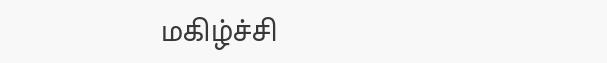மகிழ்ச்சி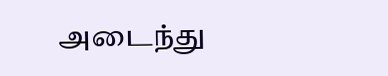அடைந்து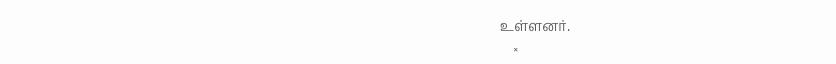உள்ளனர்.
    ×